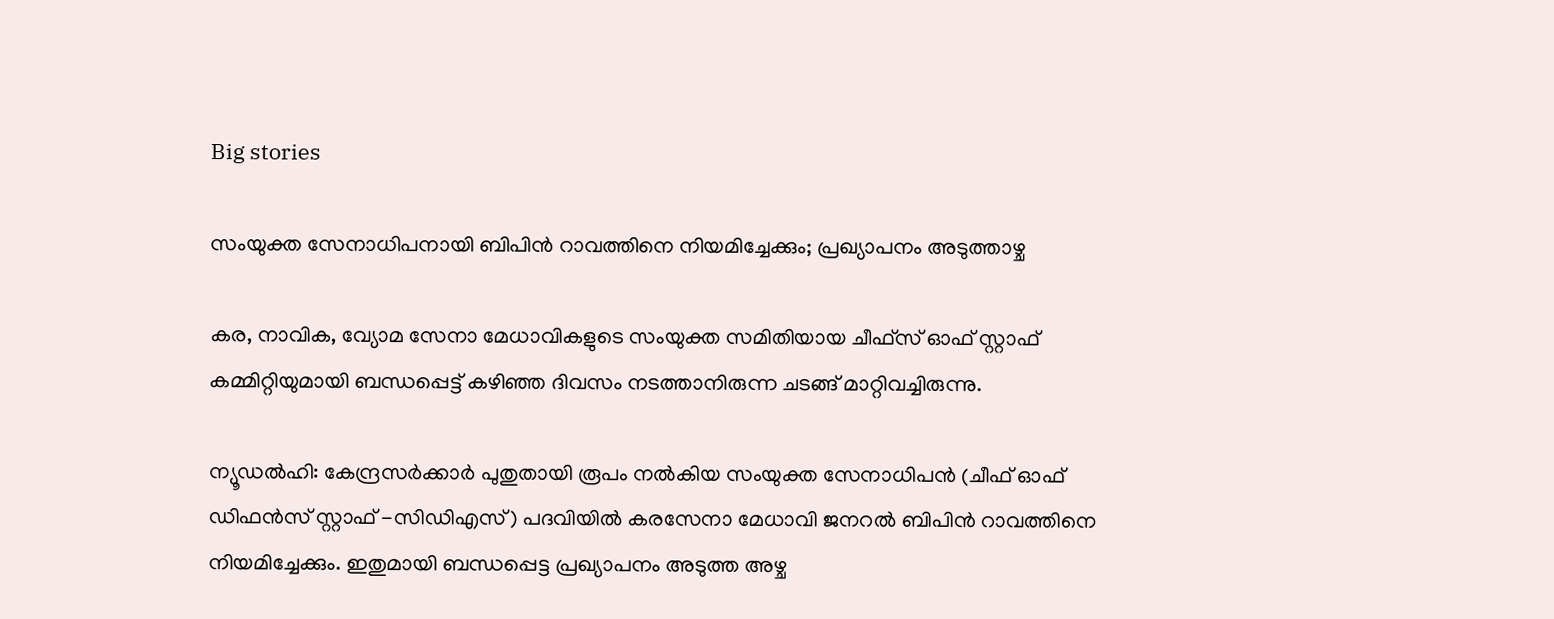Big stories

സംയുക്ത സേനാധിപനായി ബിപിന്‍ റാവത്തിനെ നിയമിച്ചേക്കും; പ്രഖ്യാപനം അടുത്താഴ്ച

കര, നാവിക, വ്യോമ സേനാ മേധാവികളുടെ സംയുക്ത സമിതിയായ ചീഫ്‌സ് ഓഫ് സ്റ്റാഫ് കമ്മിറ്റിയുമായി ബന്ധപ്പെട്ട് കഴിഞ്ഞ ദിവസം നടത്താനിരുന്ന ചടങ്ങ് മാറ്റിവച്ചിരുന്നു.

ന്യൂഡല്‍ഹി: കേന്ദ്രസര്‍ക്കാര്‍ പുതുതായി രൂപം നല്‍കിയ സംയുക്ത സേനാധിപന്‍ (ചീഫ് ഓഫ് ഡിഫന്‍സ് സ്റ്റാഫ് -സിഡിഎസ്) പദവിയില്‍ കരസേനാ മേധാവി ജനറല്‍ ബിപിന്‍ റാവത്തിനെ നിയമിച്ചേക്കും. ഇതുമായി ബന്ധപ്പെട്ട പ്രഖ്യാപനം അടുത്ത അഴ്ച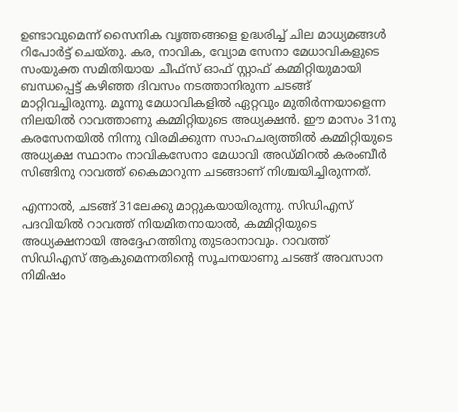ഉണ്ടാവുമെന്ന് സൈനിക വൃത്തങ്ങളെ ഉദ്ധരിച്ച് ചില മാധ്യമങ്ങള്‍ റിപോര്‍ട്ട് ചെയ്തു. കര, നാവിക, വ്യോമ സേനാ മേധാവികളുടെ സംയുക്ത സമിതിയായ ചീഫ്‌സ് ഓഫ് സ്റ്റാഫ് കമ്മിറ്റിയുമായി ബന്ധപ്പെട്ട് കഴിഞ്ഞ ദിവസം നടത്താനിരുന്ന ചടങ്ങ് മാറ്റിവച്ചിരുന്നു. മൂന്നു മേധാവികളില്‍ ഏറ്റവും മുതിര്‍ന്നയാളെന്ന നിലയില്‍ റാവത്താണു കമ്മിറ്റിയുടെ അധ്യക്ഷന്‍. ഈ മാസം 31നു കരസേനയില്‍ നിന്നു വിരമിക്കുന്ന സാഹചര്യത്തില്‍ കമ്മിറ്റിയുടെ അധ്യക്ഷ സ്ഥാനം നാവികസേനാ മേധാവി അഡ്മിറല്‍ കരംബീര്‍ സിങ്ങിനു റാവത്ത് കൈമാറുന്ന ചടങ്ങാണ് നിശ്ചയിച്ചിരുന്നത്.

എന്നാല്‍, ചടങ്ങ് 31ലേക്കു മാറ്റുകയായിരുന്നു. സിഡിഎസ് പദവിയില്‍ റാവത്ത് നിയമിതനായാല്‍, കമ്മിറ്റിയുടെ അധ്യക്ഷനായി അദ്ദേഹത്തിനു തുടരാനാവും. റാവത്ത് സിഡിഎസ് ആകുമെന്നതിന്റെ സൂചനയാണു ചടങ്ങ് അവസാന നിമിഷം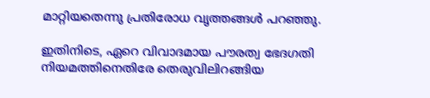മാറ്റിയതെന്നു പ്രതിരോധ വൃത്തങ്ങള്‍ പറഞ്ഞു.

ഇതിനിടെ, ഏറെ വിവാദമായ പൗരത്വ ഭേദഗതി നിയമത്തിനെതിരേ തെരുവിലിറങ്ങിയ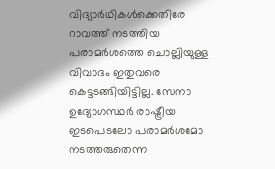വിദ്യാര്‍ഥികള്‍ക്കെതിരേ റാവത്ത് നടത്തിയ പരാമര്‍ശത്തെ ചൊല്ലിയുള്ള വിവാദം ഇതുവരെ കെട്ടടങ്ങിയിട്ടില്ല. സേനാ ഉദ്യോഗസ്ഥര്‍ രാഷ്ട്രീയ ഇടപെടലോ പരാമര്‍ശമോ നടത്തരുതെന്ന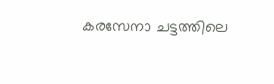കരസേനാ ചട്ടത്തിലെ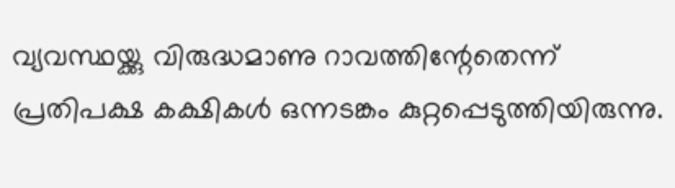വ്യവസ്ഥയ്ക്കു വിരുദ്ധമാണു റാവത്തിന്റേതെന്ന് പ്രതിപക്ഷ കക്ഷികള്‍ ഒന്നടങ്കം കുറ്റപ്പെടുത്തിയിരുന്നു.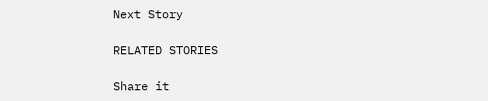Next Story

RELATED STORIES

Share it